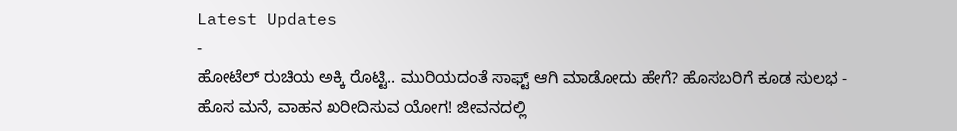Latest Updates
-
ಹೋಟೆಲ್ ರುಚಿಯ ಅಕ್ಕಿ ರೊಟ್ಟಿ.. ಮುರಿಯದಂತೆ ಸಾಫ್ಟ್ ಆಗಿ ಮಾಡೋದು ಹೇಗೆ? ಹೊಸಬರಿಗೆ ಕೂಡ ಸುಲಭ -
ಹೊಸ ಮನೆ, ವಾಹನ ಖರೀದಿಸುವ ಯೋಗ! ಜೀವನದಲ್ಲಿ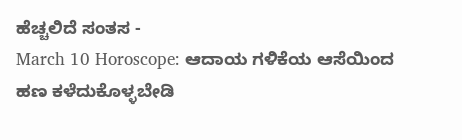ಹೆಚ್ಚಲಿದೆ ಸಂತಸ -
March 10 Horoscope: ಆದಾಯ ಗಳಿಕೆಯ ಆಸೆಯಿಂದ ಹಣ ಕಳೆದುಕೊಳ್ಳಬೇಡಿ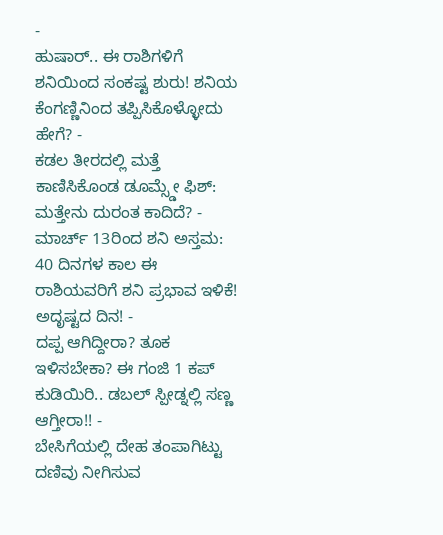-
ಹುಷಾರ್.. ಈ ರಾಶಿಗಳಿಗೆ ಶನಿಯಿಂದ ಸಂಕಷ್ಟ ಶುರು! ಶನಿಯ ಕೆಂಗಣ್ಣಿನಿಂದ ತಪ್ಪಿಸಿಕೊಳ್ಳೋದು ಹೇಗೆ? -
ಕಡಲ ತೀರದಲ್ಲಿ ಮತ್ತೆ ಕಾಣಿಸಿಕೊಂಡ ಡೂಮ್ಸ್ಡೇ ಫಿಶ್: ಮತ್ತೇನು ದುರಂತ ಕಾದಿದೆ? -
ಮಾರ್ಚ್ 13ರಿಂದ ಶನಿ ಅಸ್ತಮ: 40 ದಿನಗಳ ಕಾಲ ಈ ರಾಶಿಯವರಿಗೆ ಶನಿ ಪ್ರಭಾವ ಇಳಿಕೆ! ಅದೃಷ್ಟದ ದಿನ! -
ದಪ್ಪ ಆಗಿದ್ದೀರಾ? ತೂಕ ಇಳಿಸಬೇಕಾ? ಈ ಗಂಜಿ 1 ಕಪ್ ಕುಡಿಯಿರಿ.. ಡಬಲ್ ಸ್ಪೀಡ್ನಲ್ಲಿ ಸಣ್ಣ ಆಗ್ತೀರಾ!! -
ಬೇಸಿಗೆಯಲ್ಲಿ ದೇಹ ತಂಪಾಗಿಟ್ಟು ದಣಿವು ನೀಗಿಸುವ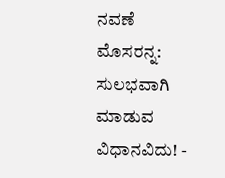ನವಣೆ ಮೊಸರನ್ನ: ಸುಲಭವಾಗಿ ಮಾಡುವ ವಿಧಾನವಿದು! -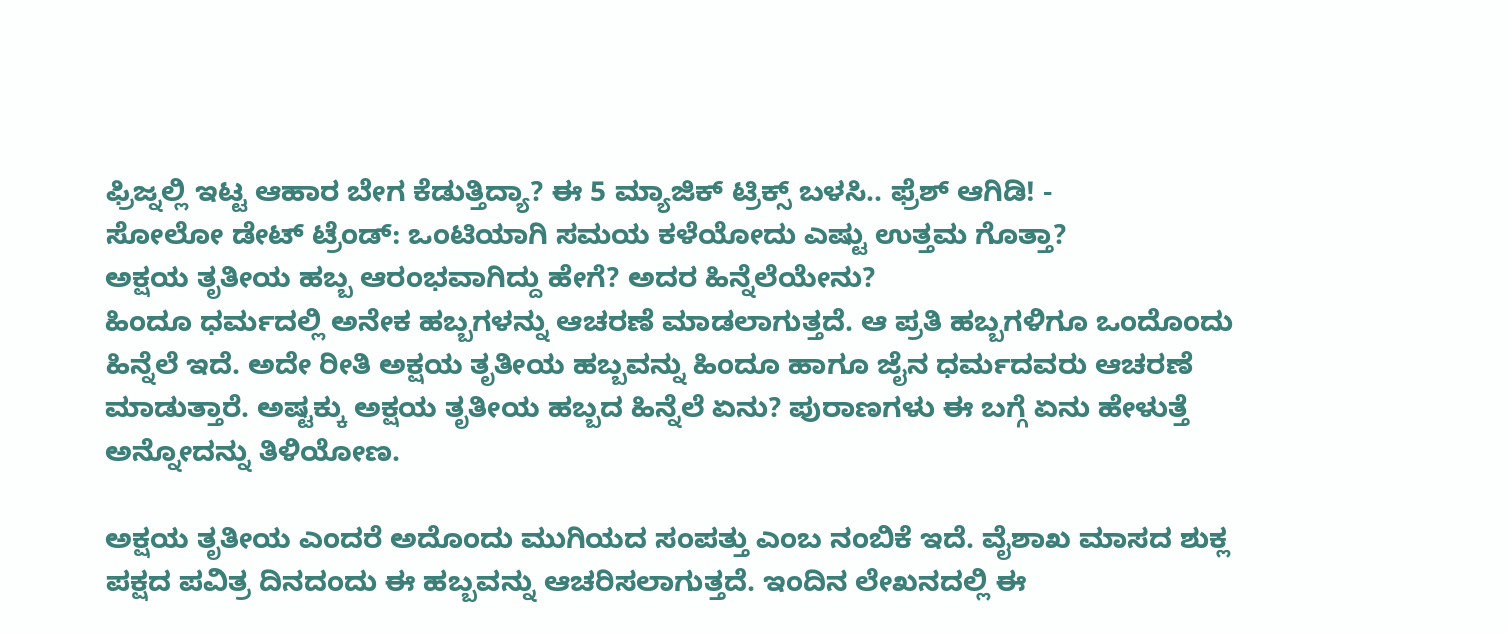ಫ್ರಿಜ್ನಲ್ಲಿ ಇಟ್ಟ ಆಹಾರ ಬೇಗ ಕೆಡುತ್ತಿದ್ಯಾ? ಈ 5 ಮ್ಯಾಜಿಕ್ ಟ್ರಿಕ್ಸ್ ಬಳಸಿ.. ಫ್ರೆಶ್ ಆಗಿಡಿ! -
ಸೋಲೋ ಡೇಟ್ ಟ್ರೆಂಡ್: ಒಂಟಿಯಾಗಿ ಸಮಯ ಕಳೆಯೋದು ಎಷ್ಟು ಉತ್ತಮ ಗೊತ್ತಾ?
ಅಕ್ಷಯ ತೃತೀಯ ಹಬ್ಬ ಆರಂಭವಾಗಿದ್ದು ಹೇಗೆ? ಅದರ ಹಿನ್ನೆಲೆಯೇನು?
ಹಿಂದೂ ಧರ್ಮದಲ್ಲಿ ಅನೇಕ ಹಬ್ಬಗಳನ್ನು ಆಚರಣೆ ಮಾಡಲಾಗುತ್ತದೆ. ಆ ಪ್ರತಿ ಹಬ್ಬಗಳಿಗೂ ಒಂದೊಂದು ಹಿನ್ನೆಲೆ ಇದೆ. ಅದೇ ರೀತಿ ಅಕ್ಷಯ ತೃತೀಯ ಹಬ್ಬವನ್ನು ಹಿಂದೂ ಹಾಗೂ ಜೈನ ಧರ್ಮದವರು ಆಚರಣೆ ಮಾಡುತ್ತಾರೆ. ಅಷ್ಟಕ್ಕು ಅಕ್ಷಯ ತೃತೀಯ ಹಬ್ಬದ ಹಿನ್ನೆಲೆ ಏನು? ಪುರಾಣಗಳು ಈ ಬಗ್ಗೆ ಏನು ಹೇಳುತ್ತೆ ಅನ್ನೋದನ್ನು ತಿಳಿಯೋಣ.

ಅಕ್ಷಯ ತೃತೀಯ ಎಂದರೆ ಅದೊಂದು ಮುಗಿಯದ ಸಂಪತ್ತು ಎಂಬ ನಂಬಿಕೆ ಇದೆ. ವೈಶಾಖ ಮಾಸದ ಶುಕ್ಲ ಪಕ್ಷದ ಪವಿತ್ರ ದಿನದಂದು ಈ ಹಬ್ಬವನ್ನು ಆಚರಿಸಲಾಗುತ್ತದೆ. ಇಂದಿನ ಲೇಖನದಲ್ಲಿ ಈ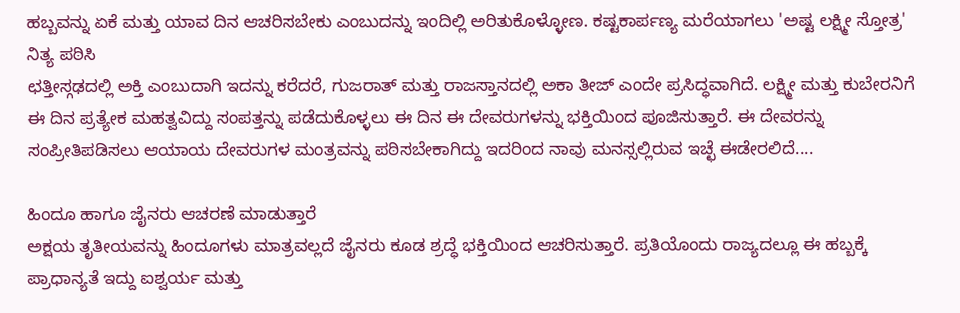ಹಬ್ಬವನ್ನು ಏಕೆ ಮತ್ತು ಯಾವ ದಿನ ಆಚರಿಸಬೇಕು ಎಂಬುದನ್ನು ಇಂದಿಲ್ಲಿ ಅರಿತುಕೊಳ್ಳೋಣ. ಕಷ್ಟಕಾರ್ಪಣ್ಯ ಮರೆಯಾಗಲು 'ಅಷ್ಟ ಲಕ್ಷ್ಮೀ ಸ್ತೋತ್ರ' ನಿತ್ಯ ಪಠಿಸಿ
ಛತ್ತೀಸ್ಗಢದಲ್ಲಿ ಅಕ್ತಿ ಎಂಬುದಾಗಿ ಇದನ್ನು ಕರೆದರೆ, ಗುಜರಾತ್ ಮತ್ತು ರಾಜಸ್ತಾನದಲ್ಲಿ ಅಕಾ ತೀಜ್ ಎಂದೇ ಪ್ರಸಿದ್ಧವಾಗಿದೆ. ಲಕ್ಷ್ಮೀ ಮತ್ತು ಕುಬೇರನಿಗೆ ಈ ದಿನ ಪ್ರತ್ಯೇಕ ಮಹತ್ವವಿದ್ದು ಸಂಪತ್ತನ್ನು ಪಡೆದುಕೊಳ್ಳಲು ಈ ದಿನ ಈ ದೇವರುಗಳನ್ನು ಭಕ್ತಿಯಿಂದ ಪೂಜಿಸುತ್ತಾರೆ. ಈ ದೇವರನ್ನು ಸಂಪ್ರೀತಿಪಡಿಸಲು ಆಯಾಯ ದೇವರುಗಳ ಮಂತ್ರವನ್ನು ಪಠಿಸಬೇಕಾಗಿದ್ದು ಇದರಿಂದ ನಾವು ಮನಸ್ಸಲ್ಲಿರುವ ಇಚ್ಛೆ ಈಡೇರಲಿದೆ....

ಹಿಂದೂ ಹಾಗೂ ಜೈನರು ಆಚರಣೆ ಮಾಡುತ್ತಾರೆ
ಅಕ್ಷಯ ತೃತೀಯವನ್ನು ಹಿಂದೂಗಳು ಮಾತ್ರವಲ್ಲದೆ ಜೈನರು ಕೂಡ ಶ್ರದ್ಧೆ ಭಕ್ತಿಯಿಂದ ಆಚರಿಸುತ್ತಾರೆ. ಪ್ರತಿಯೊಂದು ರಾಜ್ಯದಲ್ಲೂ ಈ ಹಬ್ಬಕ್ಕೆ ಪ್ರಾಧಾನ್ಯತೆ ಇದ್ದು ಐಶ್ವರ್ಯ ಮತ್ತು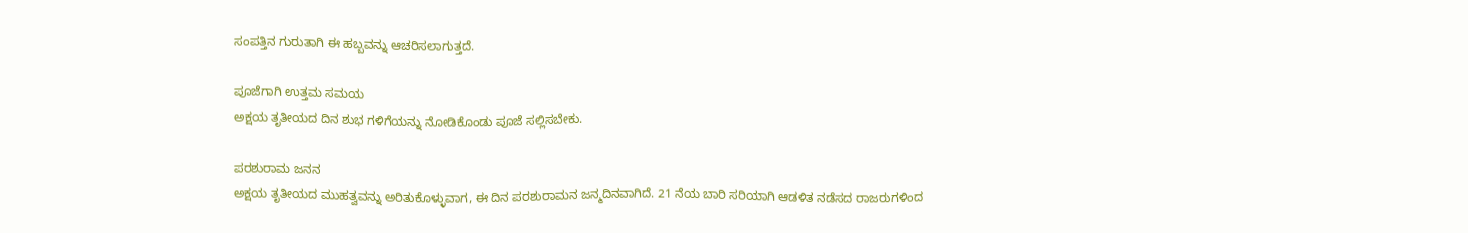ಸಂಪತ್ತಿನ ಗುರುತಾಗಿ ಈ ಹಬ್ಬವನ್ನು ಆಚರಿಸಲಾಗುತ್ತದೆ.

ಪೂಜೆಗಾಗಿ ಉತ್ತಮ ಸಮಯ
ಅಕ್ಷಯ ತೃತೀಯದ ದಿನ ಶುಭ ಗಳಿಗೆಯನ್ನು ನೋಡಿಕೊಂಡು ಪೂಜೆ ಸಲ್ಲಿಸಬೇಕು.

ಪರಶುರಾಮ ಜನನ
ಅಕ್ಷಯ ತೃತೀಯದ ಮುಹತ್ವವನ್ನು ಅರಿತುಕೊಳ್ಳುವಾಗ, ಈ ದಿನ ಪರಶುರಾಮನ ಜನ್ಮದಿನವಾಗಿದೆ. 21 ನೆಯ ಬಾರಿ ಸರಿಯಾಗಿ ಆಡಳಿತ ನಡೆಸದ ರಾಜರುಗಳಿಂದ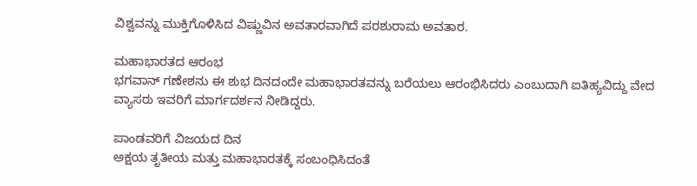ವಿಶ್ವವನ್ನು ಮುಕ್ತಿಗೊಳಿಸಿದ ವಿಷ್ಣುವಿನ ಅವತಾರವಾಗಿದೆ ಪರಶುರಾಮ ಅವತಾರ.

ಮಹಾಭಾರತದ ಆರಂಭ
ಭಗವಾನ್ ಗಣೇಶನು ಈ ಶುಭ ದಿನದಂದೇ ಮಹಾಭಾರತವನ್ನು ಬರೆಯಲು ಆರಂಭಿಸಿದರು ಎಂಬುದಾಗಿ ಐತಿಹ್ಯವಿದ್ದು ವೇದ ವ್ಯಾಸರು ಇವರಿಗೆ ಮಾರ್ಗದರ್ಶನ ನೀಡಿದ್ದರು.

ಪಾಂಡವರಿಗೆ ವಿಜಯದ ದಿನ
ಅಕ್ಷಯ ತೃತೀಯ ಮತ್ತು ಮಹಾಭಾರತಕ್ಕೆ ಸಂಬಂಧಿಸಿದಂತೆ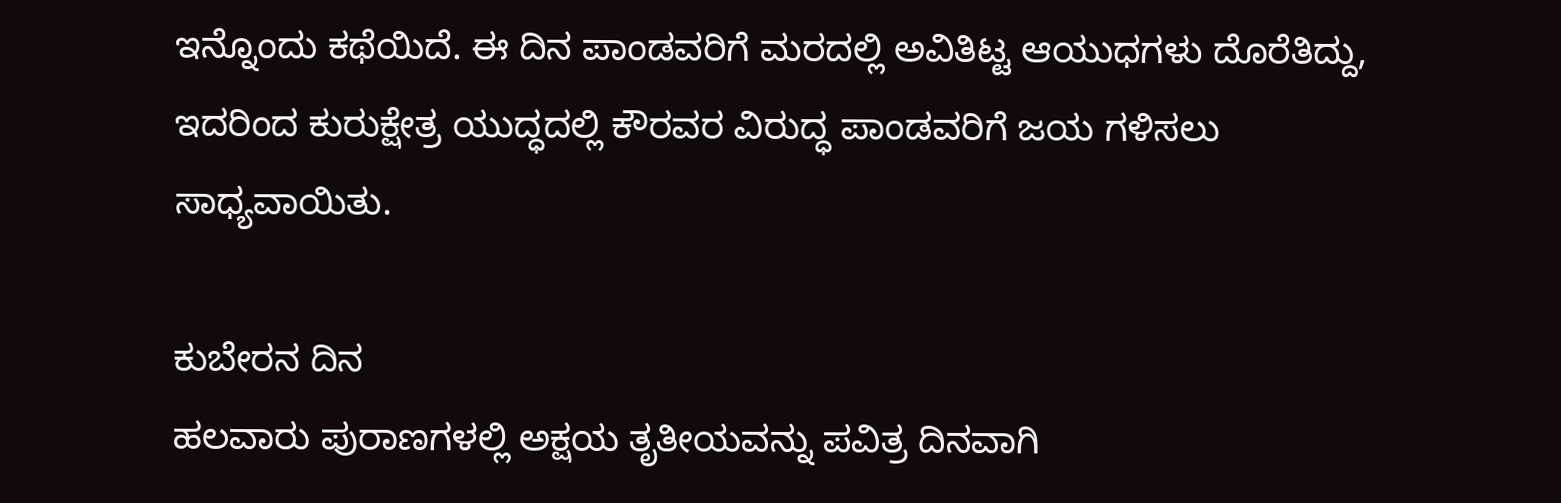ಇನ್ನೊಂದು ಕಥೆಯಿದೆ. ಈ ದಿನ ಪಾಂಡವರಿಗೆ ಮರದಲ್ಲಿ ಅವಿತಿಟ್ಟ ಆಯುಧಗಳು ದೊರೆತಿದ್ದು, ಇದರಿಂದ ಕುರುಕ್ಷೇತ್ರ ಯುದ್ಧದಲ್ಲಿ ಕೌರವರ ವಿರುದ್ಧ ಪಾಂಡವರಿಗೆ ಜಯ ಗಳಿಸಲು ಸಾಧ್ಯವಾಯಿತು.

ಕುಬೇರನ ದಿನ
ಹಲವಾರು ಪುರಾಣಗಳಲ್ಲಿ ಅಕ್ಷಯ ತೃತೀಯವನ್ನು ಪವಿತ್ರ ದಿನವಾಗಿ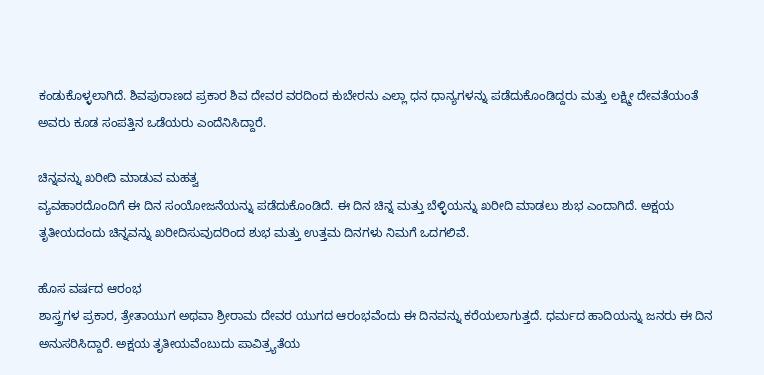ಕಂಡುಕೊಳ್ಳಲಾಗಿದೆ. ಶಿವಪುರಾಣದ ಪ್ರಕಾರ ಶಿವ ದೇವರ ವರದಿಂದ ಕುಬೇರನು ಎಲ್ಲಾ ಧನ ಧಾನ್ಯಗಳನ್ನು ಪಡೆದುಕೊಂಡಿದ್ದರು ಮತ್ತು ಲಕ್ಷ್ಮೀ ದೇವತೆಯಂತೆ ಅವರು ಕೂಡ ಸಂಪತ್ತಿನ ಒಡೆಯರು ಎಂದೆನಿಸಿದ್ದಾರೆ.

ಚಿನ್ನವನ್ನು ಖರೀದಿ ಮಾಡುವ ಮಹತ್ವ
ವ್ಯವಹಾರದೊಂದಿಗೆ ಈ ದಿನ ಸಂಯೋಜನೆಯನ್ನು ಪಡೆದುಕೊಂಡಿದೆ. ಈ ದಿನ ಚಿನ್ನ ಮತ್ತು ಬೆಳ್ಳಿಯನ್ನು ಖರೀದಿ ಮಾಡಲು ಶುಭ ಎಂದಾಗಿದೆ. ಅಕ್ಷಯ ತೃತೀಯದಂದು ಚಿನ್ನವನ್ನು ಖರೀದಿಸುವುದರಿಂದ ಶುಭ ಮತ್ತು ಉತ್ತಮ ದಿನಗಳು ನಿಮಗೆ ಒದಗಲಿವೆ.

ಹೊಸ ವರ್ಷದ ಆರಂಭ
ಶಾಸ್ತ್ರಗಳ ಪ್ರಕಾರ, ತ್ರೇತಾಯುಗ ಅಥವಾ ಶ್ರೀರಾಮ ದೇವರ ಯುಗದ ಆರಂಭವೆಂದು ಈ ದಿನವನ್ನು ಕರೆಯಲಾಗುತ್ತದೆ. ಧರ್ಮದ ಹಾದಿಯನ್ನು ಜನರು ಈ ದಿನ ಅನುಸರಿಸಿದ್ದಾರೆ. ಅಕ್ಷಯ ತೃತೀಯವೆಂಬುದು ಪಾವಿತ್ರ್ಯತೆಯ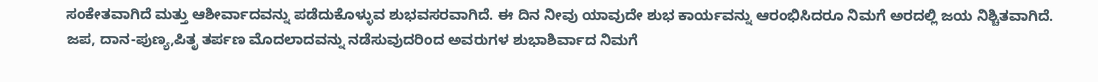ಸಂಕೇತವಾಗಿದೆ ಮತ್ತು ಆಶೀರ್ವಾದವನ್ನು ಪಡೆದುಕೊಳ್ಳುವ ಶುಭವಸರವಾಗಿದೆ. ಈ ದಿನ ನೀವು ಯಾವುದೇ ಶುಭ ಕಾರ್ಯವನ್ನು ಆರಂಭಿಸಿದರೂ ನಿಮಗೆ ಅರದಲ್ಲಿ ಜಯ ನಿಶ್ಚಿತವಾಗಿದೆ. ಜಪ, ದಾನ-ಪುಣ್ಯ,ಪಿತೃ ತರ್ಪಣ ಮೊದಲಾದವನ್ನು ನಡೆಸುವುದರಿಂದ ಅವರುಗಳ ಶುಭಾಶಿರ್ವಾದ ನಿಮಗೆ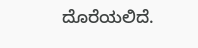ದೊರೆಯಲಿದೆ.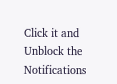Click it and Unblock the Notifications